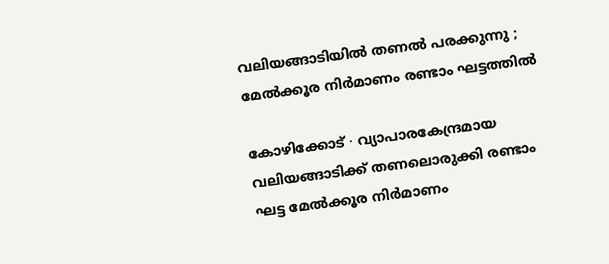വലിയങ്ങാടിയിൽ തണൽ പരക്കുന്നു ; മേൽക്കൂര നിർമാണം രണ്ടാം ഘട്ടത്തിൽ

കോഴിക്കോട് ∙ വ്യാപാരകേന്ദ്രമായ വലിയങ്ങാടിക്ക് തണലൊരുക്കി രണ്ടാം ഘട്ട മേൽക്കൂര നിർമാണം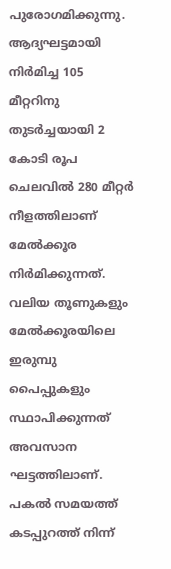പുരോഗമിക്കുന്നു. ആദ്യഘട്ടമായി നിർമിച്ച 105 മീറ്ററിനു തുടർച്ചയായി 2 കോടി രൂപ ചെലവിൽ 280 മീറ്റർ നീളത്തിലാണ് മേൽക്കൂര നിർമിക്കുന്നത്. വലിയ തൂണുകളും മേൽക്കൂരയിലെ ഇരുമ്പു പൈപ്പുകളും സ്ഥാപിക്കുന്നത് അവസാന ഘട്ടത്തിലാണ്. പകൽ സമയത്ത് കടപ്പുറത്ത് നിന്ന്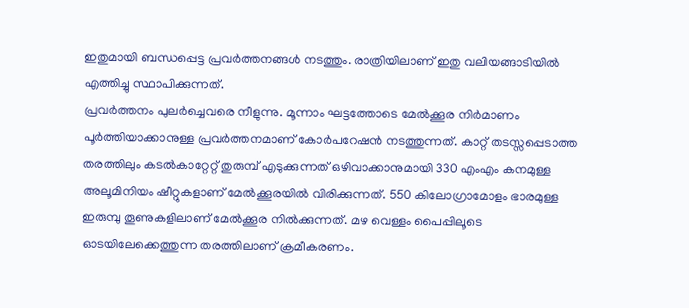ഇതുമായി ബന്ധപ്പെട്ട പ്രവർത്തനങ്ങൾ നടത്തും. രാത്രിയിലാണ് ഇതു വലിയങ്ങാടിയിൽ എത്തിച്ചു സ്ഥാപിക്കുന്നത്.
പ്രവർത്തനം പുലർച്ചെവരെ നീളുന്നു. മൂന്നാം ഘട്ടത്തോടെ മേൽക്കൂര നിർമാണം പൂർത്തിയാക്കാനുള്ള പ്രവർത്തനമാണ് കോർപറേഷൻ നടത്തുന്നത്. കാറ്റ് തടസ്സപ്പെടാത്ത തരത്തിലും കടൽകാറ്റേറ്റ് തുരുമ്പ് എടുക്കുന്നത് ഒഴിവാക്കാനുമായി 330 എംഎം കനമുള്ള അലൂമിനിയം ഷീറ്റുകളാണ് മേൽക്കൂരയിൽ വിരിക്കുന്നത്. 550 കിലോഗ്രാമോളം ഭാരമുള്ള ഇരുമ്പു തൂണുകളിലാണ് മേൽക്കൂര നിൽക്കുന്നത്. മഴ വെള്ളം പൈപ്പിലൂടെ ഓടയിലേക്കെത്തുന്ന തരത്തിലാണ് ക്രമീകരണം.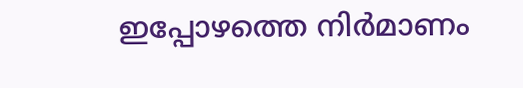ഇപ്പോഴത്തെ നിർമാണം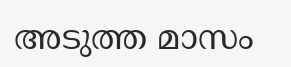അടുത്ത മാസം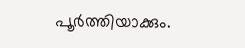പൂർത്തിയാക്കും.